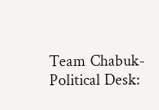Team Chabuk-Political Desk: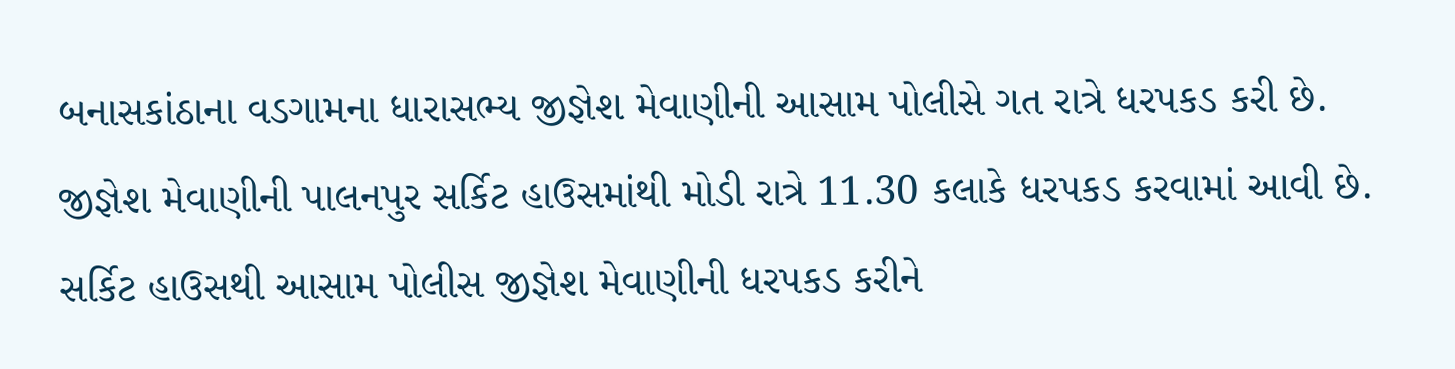બનાસકાંઠાના વડગામના ધારાસભ્ય જીજ્ઞેશ મેવાણીની આસામ પોલીસે ગત રાત્રે ધરપકડ કરી છે. જીજ્ઞેશ મેવાણીની પાલનપુર સર્કિટ હાઉસમાંથી મોડી રાત્રે 11.30 કલાકે ધરપકડ કરવામાં આવી છે. સર્કિટ હાઉસથી આસામ પોલીસ જીજ્ઞેશ મેવાણીની ધરપકડ કરીને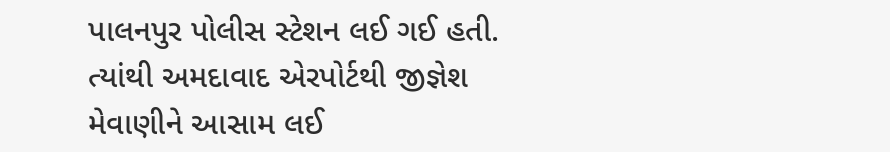પાલનપુર પોલીસ સ્ટેશન લઈ ગઈ હતી. ત્યાંથી અમદાવાદ એરપોર્ટથી જીજ્ઞેશ મેવાણીને આસામ લઈ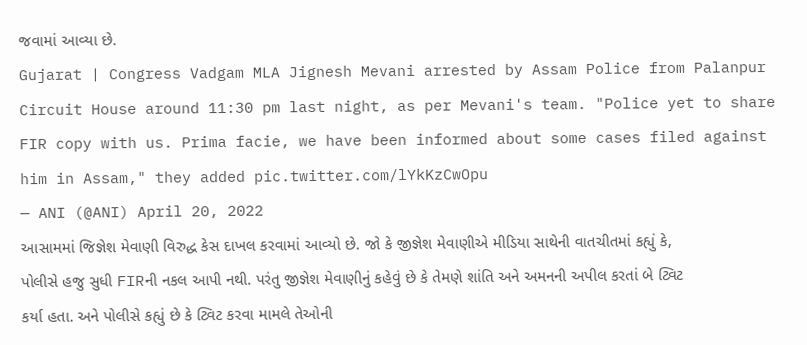જવામાં આવ્યા છે.
Gujarat | Congress Vadgam MLA Jignesh Mevani arrested by Assam Police from Palanpur Circuit House around 11:30 pm last night, as per Mevani's team. "Police yet to share FIR copy with us. Prima facie, we have been informed about some cases filed against him in Assam," they added pic.twitter.com/lYkKzCwOpu
— ANI (@ANI) April 20, 2022
આસામમાં જિજ્ઞેશ મેવાણી વિરુદ્ધ કેસ દાખલ કરવામાં આવ્યો છે. જો કે જીજ્ઞેશ મેવાણીએ મીડિયા સાથેની વાતચીતમાં કહ્યું કે, પોલીસે હજુ સુધી FIRની નકલ આપી નથી. પરંતુ જીજ્ઞેશ મેવાણીનું કહેવું છે કે તેમણે શાંતિ અને અમનની અપીલ કરતાં બે ટ્વિટ કર્યા હતા. અને પોલીસે કહ્યું છે કે ટ્વિટ કરવા મામલે તેઓની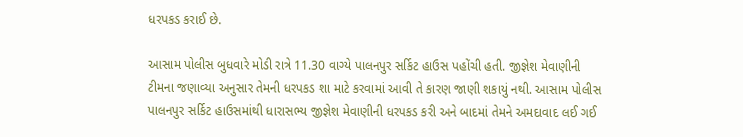ધરપકડ કરાઈ છે.

આસામ પોલીસ બુધવારે મોડી રાત્રે 11.30 વાગ્યે પાલનપુર સર્કિટ હાઉસ પહોંચી હતી. જીજ્ઞેશ મેવાણીની ટીમના જણાવ્યા અનુસાર તેમની ધરપકડ શા માટે કરવામાં આવી તે કારણ જાણી શકાયું નથી. આસામ પોલીસ પાલનપુર સર્કિટ હાઉસમાંથી ધારાસભ્ય જીજ્ઞેશ મેવાણીની ધરપકડ કરી અને બાદમાં તેમને અમદાવાદ લઈ ગઈ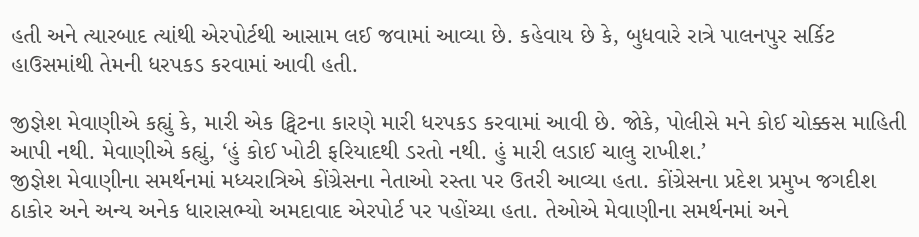હતી અને ત્યારબાદ ત્યાંથી એરપોર્ટથી આસામ લઈ જવામાં આવ્યા છે. કહેવાય છે કે, બુધવારે રાત્રે પાલનપુર સર્કિટ હાઉસમાંથી તેમની ધરપકડ કરવામાં આવી હતી.

જીજ્ઞેશ મેવાણીએ કહ્યું કે, મારી એક ટ્વિટના કારણે મારી ધરપકડ કરવામાં આવી છે. જોકે, પોલીસે મને કોઈ ચોક્કસ માહિતી આપી નથી. મેવાણીએ કહ્યું, ‘હું કોઈ ખોટી ફરિયાદથી ડરતો નથી. હું મારી લડાઈ ચાલુ રાખીશ.’
જીજ્ઞેશ મેવાણીના સમર્થનમાં મધ્યરાત્રિએ કોંગ્રેસના નેતાઓ રસ્તા પર ઉતરી આવ્યા હતા. કોંગ્રેસના પ્રદેશ પ્રમુખ જગદીશ ઠાકોર અને અન્ય અનેક ધારાસભ્યો અમદાવાદ એરપોર્ટ પર પહોંચ્યા હતા. તેઓએ મેવાણીના સમર્થનમાં અને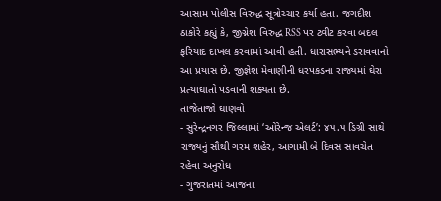આસામ પોલીસ વિરુદ્ધ સૂત્રોચ્ચાર કર્યા હતા. જગદીશ ઠાકોરે કહ્યું કે, જીગ્નેશ વિરુદ્ધ RSS પર ટ્વીટ કરવા બદલ ફરિયાદ દાખલ કરવામાં આવી હતી. ધારાસભ્યને ડરાવવાનો આ પ્રયાસ છે. જીજ્ઞેશ મેવાણીની ધરપકડના રાજ્યમાં ઘેરા પ્રત્યાઘાતો પડવાની શક્યતા છે.
તાજેતાજો ઘાણવો
- સુરેન્દ્રનગર જિલ્લામાં ‘ઓરેન્જ એલર્ટ’: ૪૫.૫ ડિગ્રી સાથે રાજ્યનું સૌથી ગરમ શહેર, આગામી બે દિવસ સાવચેત રહેવા અનુરોધ
- ગુજરાતમાં આજના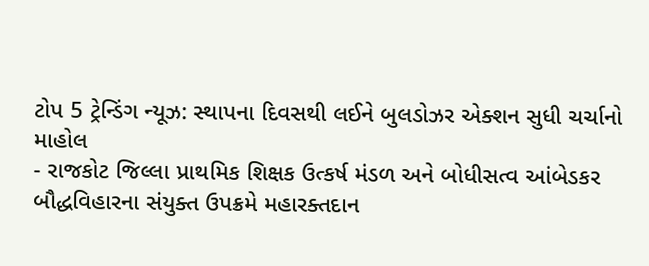ટોપ 5 ટ્રેન્ડિંગ ન્યૂઝ: સ્થાપના દિવસથી લઈને બુલડોઝર એક્શન સુધી ચર્ચાનો માહોલ
- રાજકોટ જિલ્લા પ્રાથમિક શિક્ષક ઉત્કર્ષ મંડળ અને બોધીસત્વ આંબેડકર બૌદ્ધવિહારના સંયુક્ત ઉપક્રમે મહારક્તદાન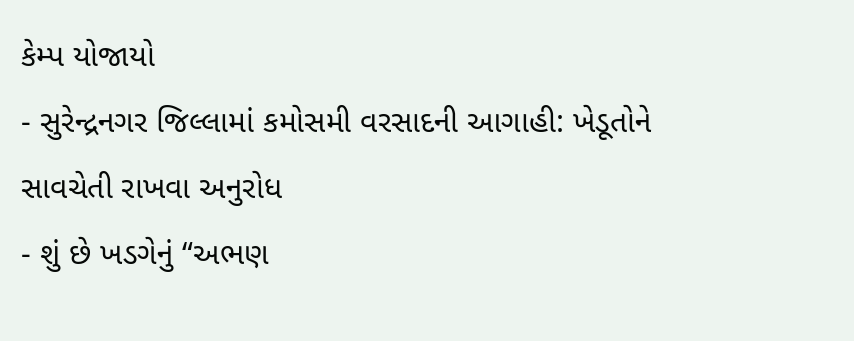કેમ્પ યોજાયો
- સુરેન્દ્રનગર જિલ્લામાં કમોસમી વરસાદની આગાહી: ખેડૂતોને સાવચેતી રાખવા અનુરોધ
- શું છે ખડગેનું “અભણ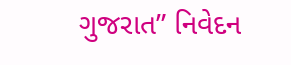ગુજરાત” નિવેદન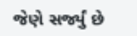જેણે સર્જ્યું છે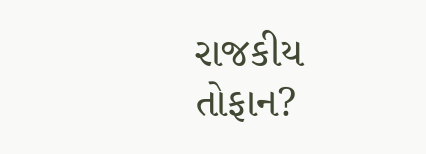રાજકીય તોફાન?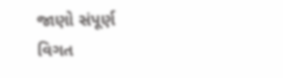જાણો સંપૂર્ણ વિગત